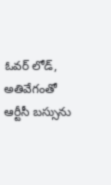ఓవర్ లోడ్, అతివేగంతో ఆర్టీసీ బస్సును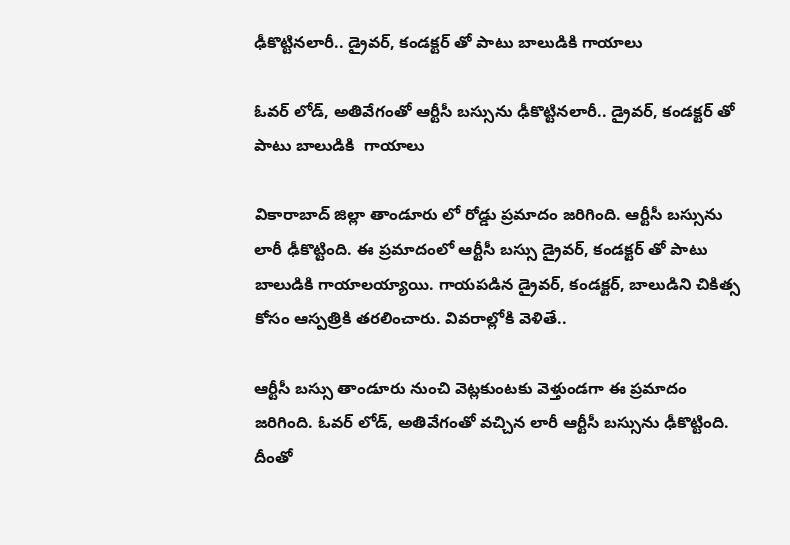ఢీకొట్టినలారీ.. డ్రైవర్, కండక్టర్ తో పాటు బాలుడికి గాయాలు

ఓవర్ లోడ్, అతివేగంతో ఆర్టీసీ బస్సును ఢీకొట్టినలారీ.. డ్రైవర్, కండక్టర్ తో పాటు బాలుడికి  గాయాలు

వికారాబాద్ జిల్లా తాండూరు లో రోడ్డు ప్రమాదం జరిగింది. ఆర్టీసీ బస్సును లారీ ఢీకొట్టింది. ఈ ప్రమాదంలో ఆర్టీసీ బస్సు డ్రైవర్, కండక్టర్ తో పాటు బాలుడికి గాయాలయ్యాయి. గాయపడిన డ్రైవర్, కండక్టర్, బాలుడిని చికిత్స కోసం ఆస్పత్రికి తరలించారు. వివరాల్లోకి వెళితే..

ఆర్టీసీ బస్సు తాండూరు నుంచి వెట్లకుంటకు వెళ్తుండగా ఈ ప్రమాదం జరిగింది. ఓవర్ లోడ్, అతివేగంతో వచ్చిన లారీ ఆర్టీసీ బస్సును ఢీకొట్టింది. దీంతో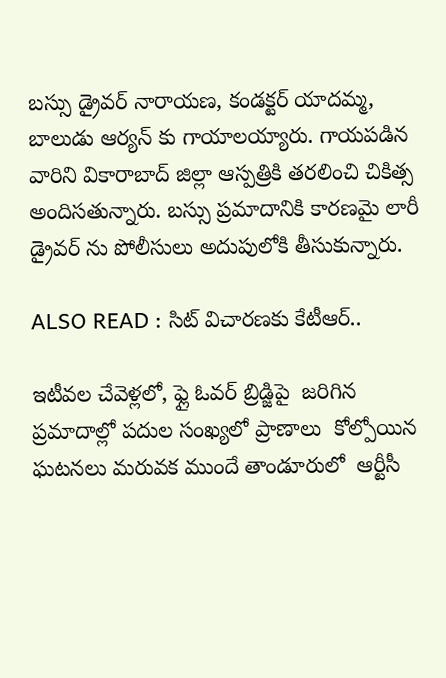బస్సు డ్రైవర్ నారాయణ, కండక్టర్ యాదమ్మ, బాలుడు ఆర్యన్ కు గాయాలయ్యారు. గాయపడిన వారిని వికారాబాద్ జిల్లా ఆస్పత్రికి తరలించి చికిత్స అందిసతున్నారు. బస్సు ప్రమాదానికి కారణమై లారీ డ్రైవర్ ను పోలీసులు అదుపులోకి తీసుకున్నారు.

ALSO READ : సిట్ విచారణకు కేటీఆర్..

ఇటీవల చేవెళ్లలో, ఫ్లై ఓవర్ బ్రిడ్జిపై  జరిగిన  ప్రమాదాల్లో పదుల సంఖ్యలో ప్రాణాలు  కోల్పోయిన ఘటనలు మరువక ముందే తాండూరులో  ఆర్టీసీ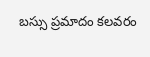బస్సు ప్రమాదం కలవరం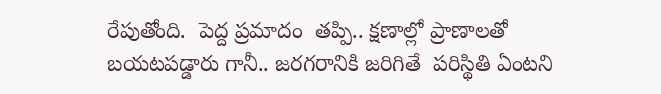రేపుతోంది.  పెద్ద ప్రమాదం  తప్పి.. క్షణాల్లో ప్రాణాలతో బయటపడ్డారు గానీ.. జరగరానికి జరిగితే  పరిస్థితి ఏంటని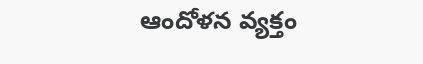ఆందోళన వ్యక్తం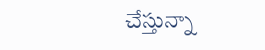చేస్తున్నా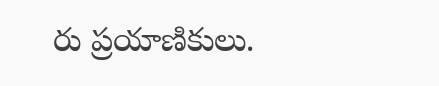రు ప్రయాణికులు.